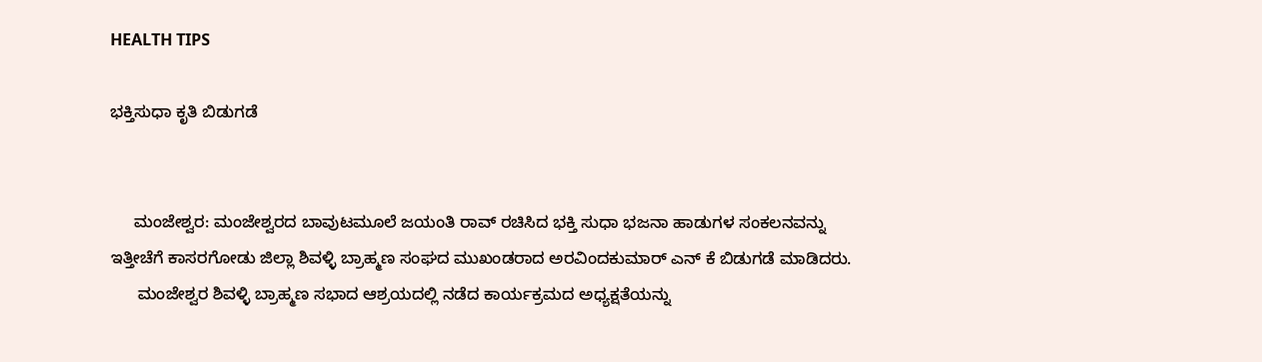HEALTH TIPS

ಭಕ್ತಿಸುಧಾ ಕೃತಿ ಬಿಡುಗಡೆ


     ಮಂಜೇಶ್ವರ: ಮಂಜೇಶ್ವರದ ಬಾವುಟಮೂಲೆ ಜಯಂತಿ ರಾವ್ ರಚಿಸಿದ ಭಕ್ತಿ ಸುಧಾ ಭಜನಾ ಹಾಡುಗಳ ಸಂಕಲನವನ್ನು ಇತ್ತೀಚೆಗೆ ಕಾಸರಗೋಡು ಜಿಲ್ಲಾ ಶಿವಳ್ಳಿ ಬ್ರಾಹ್ಮಣ ಸಂಘದ ಮುಖಂಡರಾದ ಅರವಿಂದಕುಮಾರ್ ಎನ್ ಕೆ ಬಿಡುಗಡೆ ಮಾಡಿದರು.
      ಮಂಜೇಶ್ವರ ಶಿವಳ್ಳಿ ಬ್ರಾಹ್ಮಣ ಸಭಾದ ಆಶ್ರಯದಲ್ಲಿ ನಡೆದ ಕಾರ್ಯಕ್ರಮದ ಅಧ್ಯಕ್ಷತೆಯನ್ನು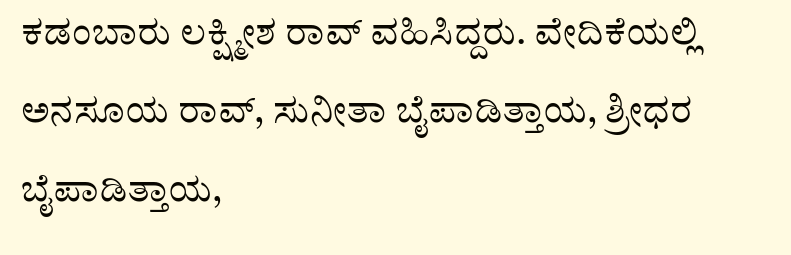ಕಡಂಬಾರು ಲಕ್ಷ್ಮೀಶ ರಾವ್ ವಹಿಸಿದ್ದರು. ವೇದಿಕೆಯಲ್ಲಿ ಅನಸೂಯ ರಾವ್, ಸುನೀತಾ ಬೈಪಾಡಿತ್ತಾಯ, ಶ್ರೀಧರ ಬೈಪಾಡಿತ್ತಾಯ,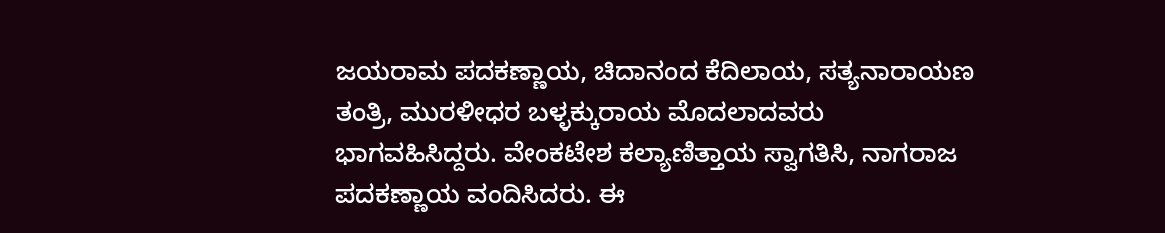ಜಯರಾಮ ಪದಕಣ್ಣಾಯ, ಚಿದಾನಂದ ಕೆದಿಲಾಯ, ಸತ್ಯನಾರಾಯಣ ತಂತ್ರಿ, ಮುರಳೀಧರ ಬಳ್ಳಕ್ಕುರಾಯ ಮೊದಲಾದವರು ಭಾಗವಹಿಸಿದ್ದರು. ವೇಂಕಟೇಶ ಕಲ್ಯಾಣಿತ್ತಾಯ ಸ್ವಾಗತಿಸಿ, ನಾಗರಾಜ ಪದಕಣ್ಣಾಯ ವಂದಿಸಿದರು. ಈ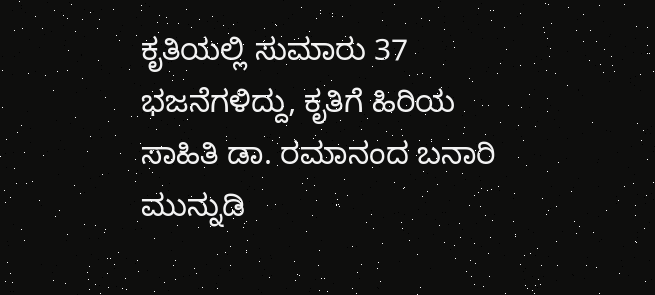ಕೃತಿಯಲ್ಲಿ ಸುಮಾರು 37 ಭಜನೆಗಳಿದ್ದು, ಕೃತಿಗೆ ಹಿರಿಯ ಸಾಹಿತಿ ಡಾ. ರಮಾನಂದ ಬನಾರಿ ಮುನ್ನುಡಿ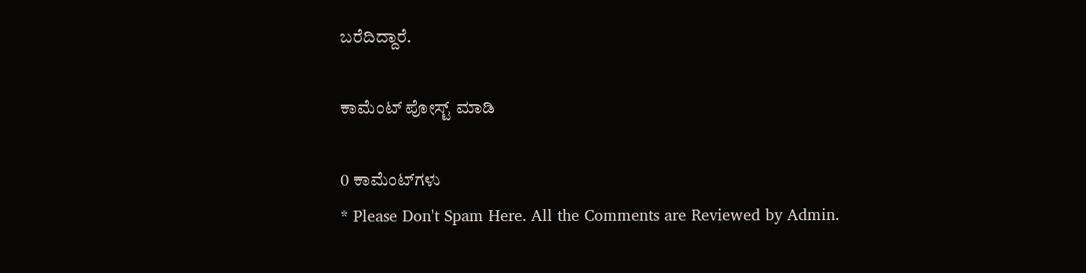ಬರೆದಿದ್ದಾರೆ.

ಕಾಮೆಂಟ್‌‌ ಪೋಸ್ಟ್‌ ಮಾಡಿ

0 ಕಾಮೆಂಟ್‌ಗಳು
* Please Don't Spam Here. All the Comments are Reviewed by Admin.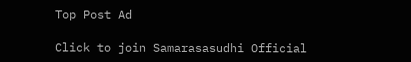Top Post Ad

Click to join Samarasasudhi Official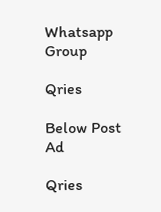Whatsapp Group

Qries

Below Post Ad

Qries